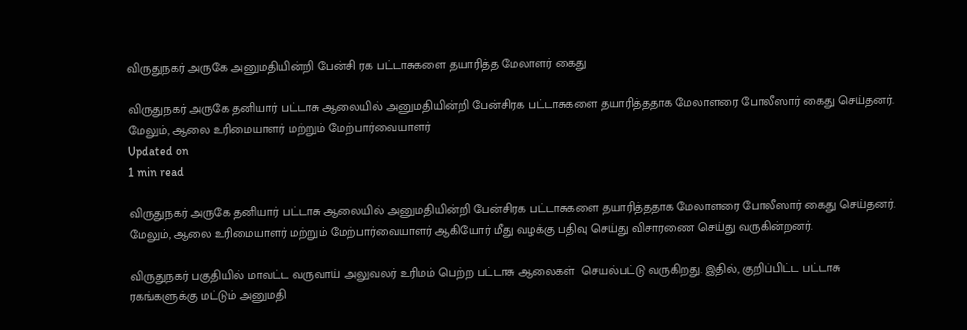விருதுநகர் அருகே அனுமதியின்றி பேன்சி ரக பட்டாசுகளை தயாரித்த மேலாளர் கைது

விருதுநகர் அருகே தனியார் பட்டாசு ஆலையில் அனுமதியின்றி பேன்சிரக பட்டாசுகளை தயாரித்ததாக மேலாளரை போலீஸார் கைது செய்தனர். மேலும், ஆலை உரிமையாளர் மற்றும் மேற்பார்வையாளர்
Updated on
1 min read

விருதுநகர் அருகே தனியார் பட்டாசு ஆலையில் அனுமதியின்றி பேன்சிரக பட்டாசுகளை தயாரித்ததாக மேலாளரை போலீஸார் கைது செய்தனர். மேலும், ஆலை உரிமையாளர் மற்றும் மேற்பார்வையாளர் ஆகியோர் மீது வழக்கு பதிவு செய்து விசாரணை செய்து வருகின்றனர்.

விருதுநகர் பகுதியில் மாவட்ட வருவாய் அலுவலர் உரிமம் பெற்ற பட்டாசு ஆலைகள்  செயல்பட்டு வருகிறது. இதில், குறிப்பிட்ட பட்டாசு ரகங்களுக்கு மட்டும் அனுமதி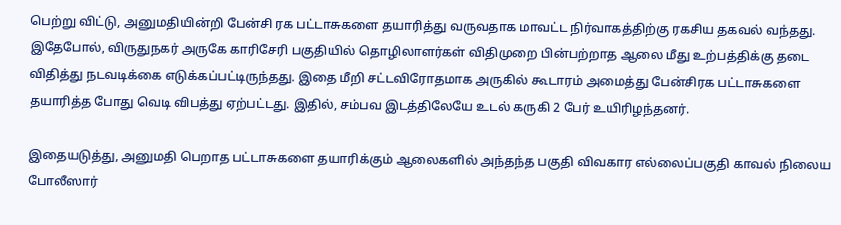பெற்று விட்டு, அனுமதியின்றி பேன்சி ரக பட்டாசுகளை தயாரித்து வருவதாக மாவட்ட நிர்வாகத்திற்கு ரகசிய தகவல் வந்தது. இதேபோல், விருதுநகர் அருகே காரிசேரி பகுதியில் தொழிலாளர்கள் விதிமுறை பின்பற்றாத ஆலை மீது உற்பத்திக்கு தடை விதித்து நடவடிக்கை எடுக்கப்பட்டிருந்தது. இதை மீறி சட்டவிரோதமாக அருகில் கூடாரம் அமைத்து பேன்சிரக பட்டாசுகளை தயாரித்த போது வெடி விபத்து ஏற்பட்டது. இதில், சம்பவ இடத்திலேயே உடல் கருகி 2 பேர் உயிரிழந்தனர்.

இதையடுத்து, அனுமதி பெறாத பட்டாசுகளை தயாரிக்கும் ஆலைகளில் அந்தந்த பகுதி விவகார எல்லைப்பகுதி காவல் நிலைய போலீஸார்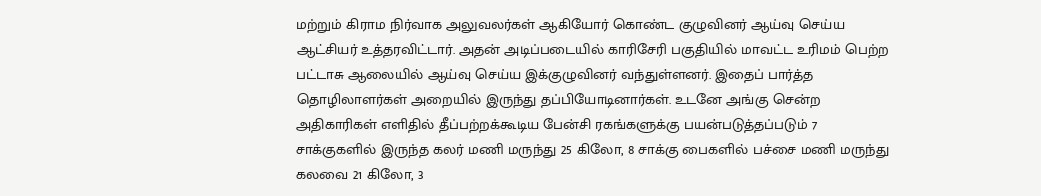மற்றும் கிராம நிர்வாக அலுவலர்கள் ஆகியோர் கொண்ட குழுவினர் ஆய்வு செய்ய ஆட்சியர் உத்தரவிட்டார். அதன் அடிப்படையில் காரிசேரி பகுதியில் மாவட்ட உரிமம் பெற்ற பட்டாசு ஆலையில் ஆய்வு செய்ய இக்குழுவினர் வந்துள்ளனர். இதைப் பார்த்த தொழிலாளர்கள் அறையில் இருந்து தப்பியோடினார்கள். உடனே அங்கு சென்ற அதிகாரிகள் எளிதில் தீப்பற்றக்கூடிய பேன்சி ரகங்களுக்கு பயன்படுத்தப்படும் 7 சாக்குகளில் இருந்த கலர் மணி மருந்து 25 கிலோ, 8 சாக்கு பைகளில் பச்சை மணி மருந்து கலவை 21 கிலோ, 3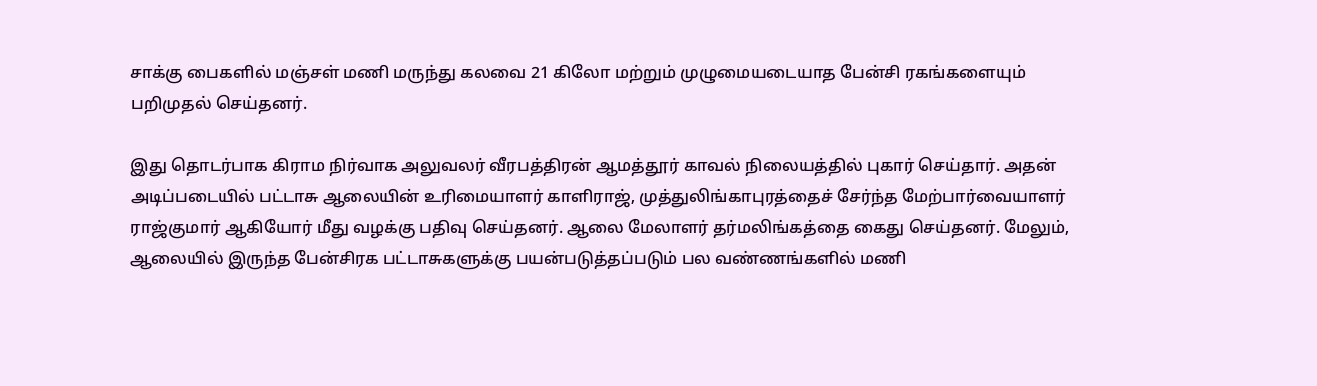சாக்கு பைகளில் மஞ்சள் மணி மருந்து கலவை 21 கிலோ மற்றும் முழுமையடையாத பேன்சி ரகங்களையும் பறிமுதல் செய்தனர்.

இது தொடர்பாக கிராம நிர்வாக அலுவலர் வீரபத்திரன் ஆமத்தூர் காவல் நிலையத்தில் புகார் செய்தார். அதன் அடிப்படையில் பட்டாசு ஆலையின் உரிமையாளர் காளிராஜ், முத்துலிங்காபுரத்தைச் சேர்ந்த மேற்பார்வையாளர் ராஜ்குமார் ஆகியோர் மீது வழக்கு பதிவு செய்தனர். ஆலை மேலாளர் தர்மலிங்கத்தை கைது செய்தனர். மேலும், ஆலையில் இருந்த பேன்சிரக பட்டாசுகளுக்கு பயன்படுத்தப்படும் பல வண்ணங்களில் மணி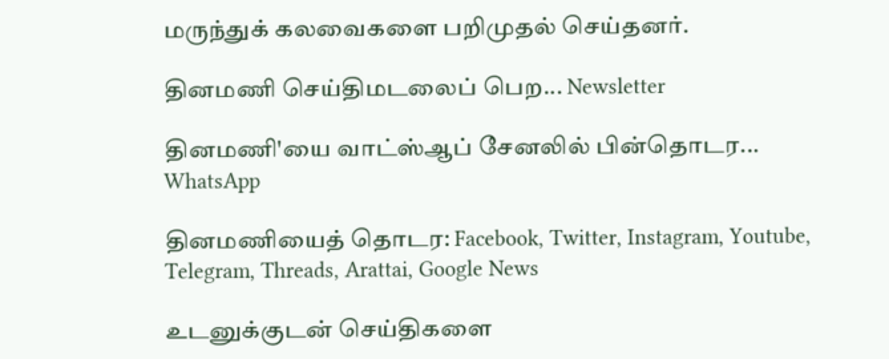மருந்துக் கலவைகளை பறிமுதல் செய்தனர்.

தினமணி செய்திமடலைப் பெற... Newsletter

தினமணி'யை வாட்ஸ்ஆப் சேனலில் பின்தொடர... WhatsApp

தினமணியைத் தொடர: Facebook, Twitter, Instagram, Youtube, Telegram, Threads, Arattai, Google News

உடனுக்குடன் செய்திகளை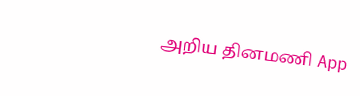அறிய தினமணி App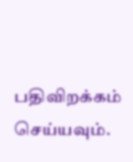பதிவிறக்கம் செய்யவும்.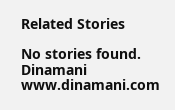Related Stories

No stories found.
Dinamani
www.dinamani.com